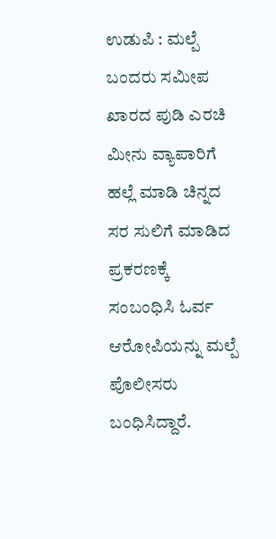ಉಡುಪಿ : ಮಲ್ಪೆ ಬಂದರು ಸಮೀಪ ಖಾರದ ಪುಡಿ ಎರಚಿ ಮೀನು ವ್ಯಾಪಾರಿಗೆ ಹಲ್ಲೆ ಮಾಡಿ ಚಿನ್ನದ ಸರ ಸುಲಿಗೆ ಮಾಡಿದ ಪ್ರಕರಣಕ್ಕೆ ಸಂಬಂಧಿಸಿ ಓರ್ವ ಆರೋಪಿಯನ್ನು ಮಲ್ಪೆ ಪೊಲೀಸರು ಬಂಧಿಸಿದ್ದಾರೆ.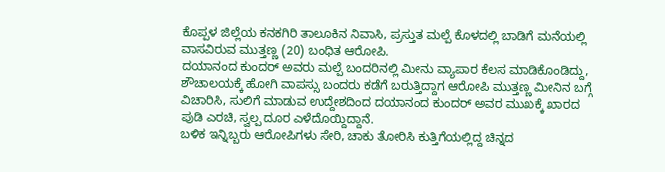ಕೊಪ್ಪಳ ಜಿಲ್ಲೆಯ ಕನಕಗಿರಿ ತಾಲೂಕಿನ ನಿವಾಸಿ, ಪ್ರಸ್ತುತ ಮಲ್ಪೆ ಕೊಳದಲ್ಲಿ ಬಾಡಿಗೆ ಮನೆಯಲ್ಲಿ ವಾಸವಿರುವ ಮುತ್ತಣ್ಣ (20) ಬಂಧಿತ ಆರೋಪಿ.
ದಯಾನಂದ ಕುಂದರ್ ಅವರು ಮಲ್ಪೆ ಬಂದರಿನಲ್ಲಿ ಮೀನು ವ್ಯಾಪಾರ ಕೆಲಸ ಮಾಡಿಕೊಂಡಿದ್ದು, ಶೌಚಾಲಯಕ್ಕೆ ಹೋಗಿ ವಾಪಸ್ಸು ಬಂದರು ಕಡೆಗೆ ಬರುತ್ತಿದ್ದಾಗ ಆರೋಪಿ ಮುತ್ತಣ್ಣ ಮೀನಿನ ಬಗ್ಗೆ ವಿಚಾರಿಸಿ, ಸುಲಿಗೆ ಮಾಡುವ ಉದ್ದೇಶದಿಂದ ದಯಾನಂದ ಕುಂದರ್ ಅವರ ಮುಖಕ್ಕೆ ಖಾರದ ಪುಡಿ ಎರಚಿ, ಸ್ವಲ್ಪ ದೂರ ಎಳೆದೊಯ್ದಿದ್ದಾನೆ.
ಬಳಿಕ ಇನ್ನಿಬ್ಬರು ಆರೋಪಿಗಳು ಸೇರಿ, ಚಾಕು ತೋರಿಸಿ ಕುತ್ತಿಗೆಯಲ್ಲಿದ್ದ ಚಿನ್ನದ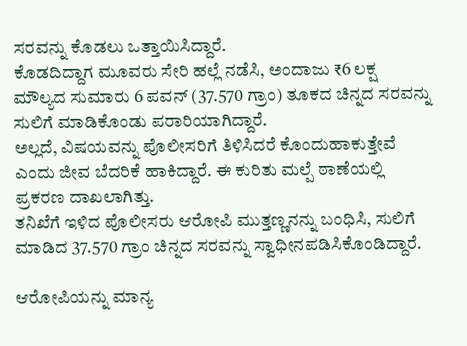ಸರವನ್ನು ಕೊಡಲು ಒತ್ತಾಯಿಸಿದ್ದಾರೆ.
ಕೊಡದಿದ್ದಾಗ ಮೂವರು ಸೇರಿ ಹಲ್ಲೆ ನಡೆಸಿ, ಅಂದಾಜು ₹6 ಲಕ್ಷ ಮೌಲ್ಯದ ಸುಮಾರು 6 ಪವನ್ (37.570 ಗ್ರಾಂ) ತೂಕದ ಚಿನ್ನದ ಸರವನ್ನು ಸುಲಿಗೆ ಮಾಡಿಕೊಂಡು ಪರಾರಿಯಾಗಿದ್ದಾರೆ.
ಅಲ್ಲದೆ, ವಿಷಯವನ್ನು ಪೊಲೀಸರಿಗೆ ತಿಳಿಸಿದರೆ ಕೊಂದುಹಾಕುತ್ತೇವೆ ಎಂದು ಜೀವ ಬೆದರಿಕೆ ಹಾಕಿದ್ದಾರೆ. ಈ ಕುರಿತು ಮಲ್ಪೆ ಠಾಣೆಯಲ್ಲಿ ಪ್ರಕರಣ ದಾಖಲಾಗಿತ್ತು.
ತನಿಖೆಗೆ ಇಳಿದ ಪೊಲೀಸರು ಆರೋಪಿ ಮುತ್ತಣ್ಣನನ್ನು ಬಂಧಿಸಿ, ಸುಲಿಗೆ ಮಾಡಿದ 37.570 ಗ್ರಾಂ ಚಿನ್ನದ ಸರವನ್ನು ಸ್ವಾಧೀನಪಡಿಸಿಕೊಂಡಿದ್ದಾರೆ.

ಆರೋಪಿಯನ್ನು ಮಾನ್ಯ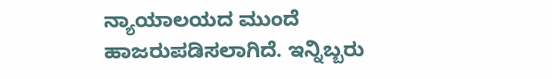ನ್ಯಾಯಾಲಯದ ಮುಂದೆ ಹಾಜರುಪಡಿಸಲಾಗಿದೆ. ಇನ್ನಿಬ್ಬರು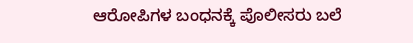ಆರೋಪಿಗಳ ಬಂಧನಕ್ಕೆ ಪೊಲೀಸರು ಬಲೆ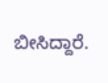ಬೀಸಿದ್ದಾರೆ.